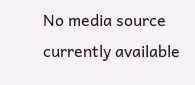No media source currently available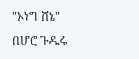"ኦነግ ሸኔ" በሆሮ ጉዱሩ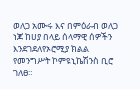ወለጋ አሙሩ እና በምዕራብ ወለጋ ነጆ ከሀያ በላይ ሰላማዊ ሰዎችን እንደገደለየኦሮሚያ ክልል የመንግሥት ኮምዩኒኬሽንስ ቢሮ ገለፀ።